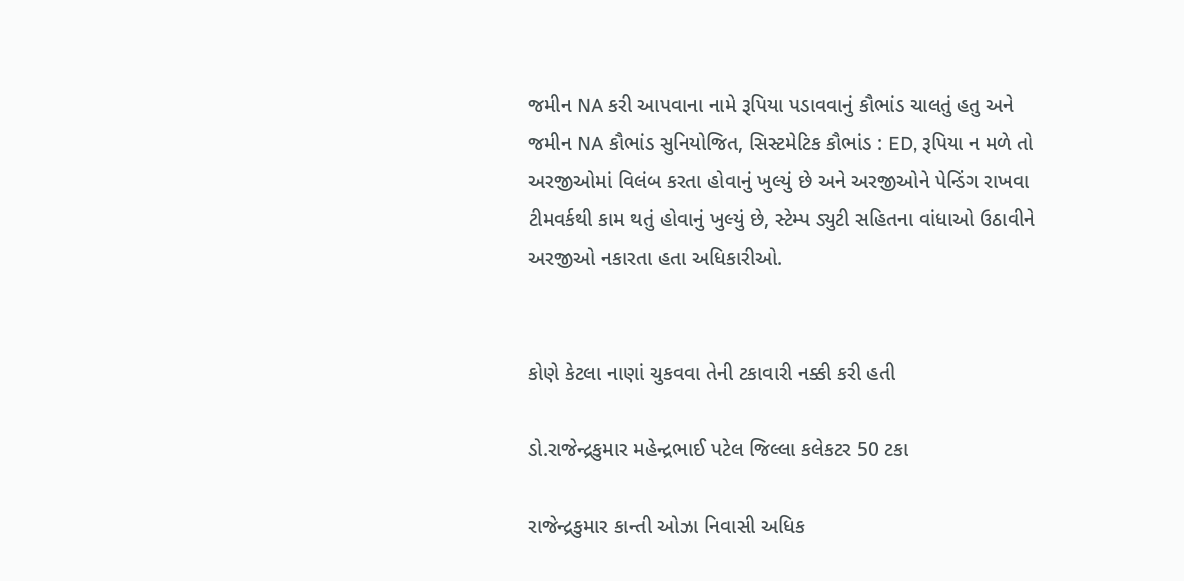જમીન NA કરી આપવાના નામે રૂપિયા પડાવવાનું કૌભાંડ ચાલતું હતુ અને જમીન NA કૌભાંડ સુનિયોજિત, સિસ્ટમેટિક કૌભાંડ : ED, રૂપિયા ન મળે તો અરજીઓમાં વિલંબ કરતા હોવાનું ખુલ્યું છે અને અરજીઓને પેન્ડિંગ રાખવા ટીમવર્કથી કામ થતું હોવાનું ખુલ્યું છે, સ્ટેમ્પ ડ્યુટી સહિતના વાંધાઓ ઉઠાવીને અરજીઓ નકારતા હતા અધિકારીઓ.


કોણે કેટલા નાણાં ચુકવવા તેની ટકાવારી નક્કી કરી હતી

ડો.રાજેન્દ્રકુમાર મહેન્દ્રભાઈ પટેલ જિલ્લા કલેકટર 50 ટકા

રાજેન્દ્રકુમાર કાન્તી ઓઝા નિવાસી અધિક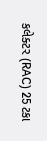કલેક્ટર (RAC) 25 ટકા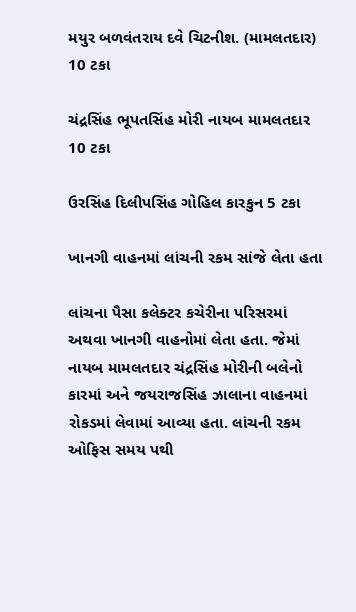મયુર બળવંતરાય દવે ચિટનીશ. (મામલતદાર) 10 ટકા

ચંદ્રસિંહ ભૂપતસિંહ મોરી નાયબ મામલતદાર 10 ટકા

ઉરસિંહ દિલીપસિંહ ગોહિલ કારકુન 5 ટકા

ખાનગી વાહનમાં લાંચની રકમ સાંજે લેતા હતા

લાંચના પૈસા કલેક્ટર કચેરીના પરિસરમાં અથવા ખાનગી વાહનોમાં લેતા હતા. જેમાં નાયબ મામલતદાર ચંદ્રસિંહ મોરીની બલેનો કારમાં અને જયરાજસિંહ ઝાલાના વાહનમાં રોકડમાં લેવામાં આવ્યા હતા. લાંચની રકમ ઓફિસ સમય પથી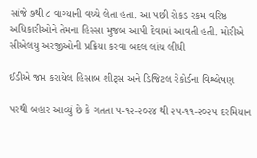સાંજે ૭થી ૮ વાગ્યાની વચ્ચે લેતા હતા. આ પછી રોકડ રકમ વરિષ્ઠ અધિકારીઓને તેમના હિસ્સા મુજબ આપી દેવામાં આવતી હતી. મોરીએ સીએલયુ અરજીઓની પ્રક્રિયા કરવા બદલ લાંચ લીધી

ઈડીએ જપ્ત કરાયેલ હિસાબ શીટ્સ અને ડિજિટલ રેકોર્ડના વિશ્લેષણ

પરથી બહાર આવ્યું છે કે ગતતા ૫-૧૨-૨૦૨૪ થી ૨૫-૧૧-૨૦૨૫ દરમિયાન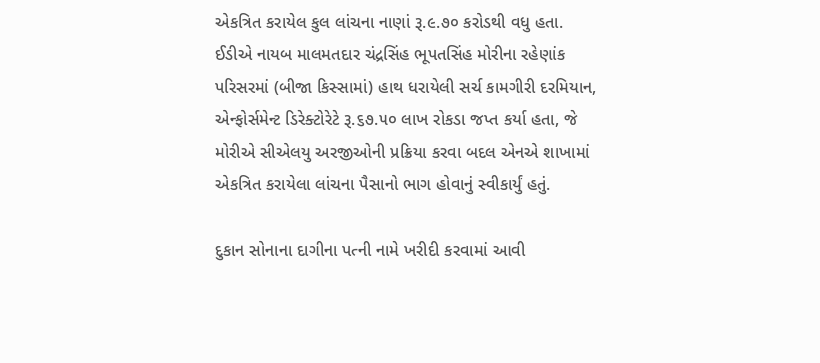એકત્રિત કરાયેલ કુલ લાંચના નાણાં રૂ.૯.૭૦ કરોડથી વધુ હતા. ઈડીએ નાયબ માલમતદાર ચંદ્રસિંહ ભૂપતસિંહ મોરીના રહેણાંક પરિસરમાં (બીજા કિસ્સામાં) હાથ ધરાયેલી સર્ચ કામગીરી દરમિયાન, એન્ફોર્સમેન્ટ ડિરેક્ટોરેટે રૂ.૬૭.૫૦ લાખ રોકડા જપ્ત કર્યા હતા, જે મોરીએ સીએલયુ અરજીઓની પ્રક્રિયા કરવા બદલ એનએ શાખામાં એકત્રિત કરાયેલા લાંચના પૈસાનો ભાગ હોવાનું સ્વીકાર્યું હતું.

દુકાન સોનાના દાગીના પત્ની નામે ખરીદી કરવામાં આવી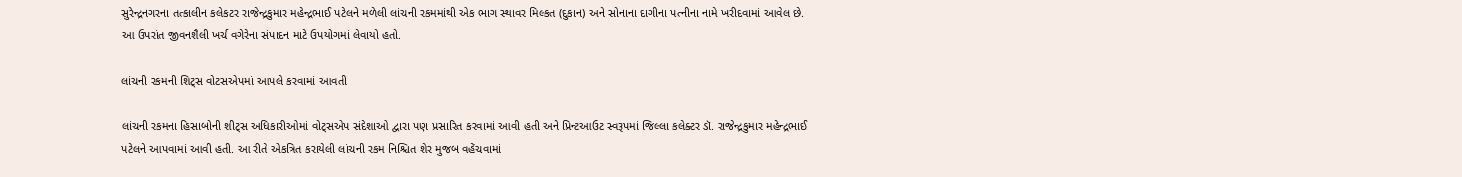સુરેન્દ્રનગરના તત્કાલીન કલેકટર રાજેન્દ્રકુમાર મહેન્દ્રભાઈ પટેલને મળેલી લાંચની રકમમાંથી એક ભાગ સ્થાવર મિલ્કત (દુકાન) અને સોનાના દાગીના પત્નીના નામે ખરીદવામાં આવેલ છે. આ ઉપરાંત જીવનશૈલી ખર્ચ વગેરેના સંપાદન માટે ઉપયોગમાં લેવાયો હતો.

લાંચની રકમની શિટ્સ વોટસએપમાં આપલે કરવામાં આવતી

લાંચની રકમના હિસાબોની શીટ્સ અધિકારીઓમાં વોટ્સએપ સંદેશાઓ દ્વારા પણ પ્રસારિત કરવામાં આવી હતી અને પ્રિન્ટઆઉટ સ્વરૂપમાં જિલ્લા કલેક્ટર ડૉ. રાજેન્દ્રકુમાર મહેન્દ્રભાઈ પટેલને આપવામાં આવી હતી. આ રીતે એકત્રિત કરાયેલી લાંચની રકમ નિશ્ચિત શેર મુજબ વહેંચવામાં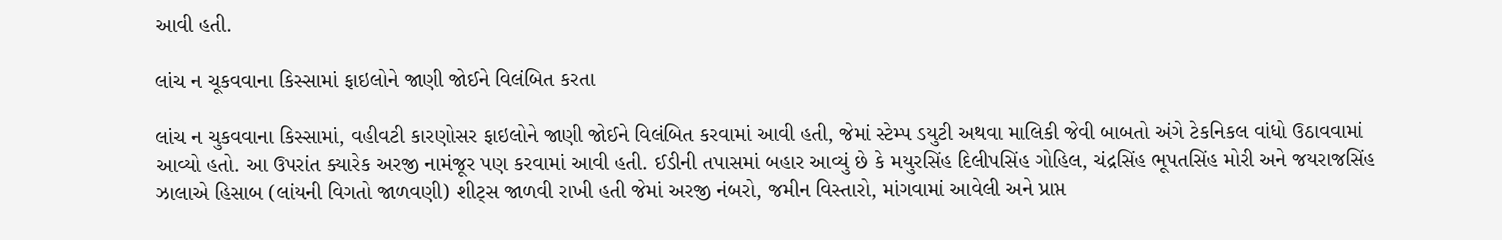આવી હતી.

લાંચ ન ચૂકવવાના કિસ્સામાં ફાઇલોને જાણી જોઈને વિલંબિત કરતા

લાંચ ન ચુકવવાના કિસ્સામાં, વહીવટી કારણોસર ફાઇલોને જાણી જોઈને વિલંબિત કરવામાં આવી હતી, જેમાં સ્ટેમ્પ ડયુટી અથવા માલિકી જેવી બાબતો અંગે ટેકનિકલ વાંધો ઉઠાવવામાં આવ્યો હતો. આ ઉપરાંત ક્યારેક અરજી નામંજૂર પણ કરવામાં આવી હતી. ઈડીની તપાસમાં બહાર આવ્યું છે કે મયુરસિંહ દિલીપસિંહ ગોહિલ, ચંદ્રસિંહ ભૂપતસિંહ મોરી અને જયરાજસિંહ ઝાલાએ હિસાબ (લાંયની વિગતો જાળવણી) શીટ્સ જાળવી રાખી હતી જેમાં અરજી નંબરો, જમીન વિસ્તારો, માંગવામાં આવેલી અને પ્રાપ્ત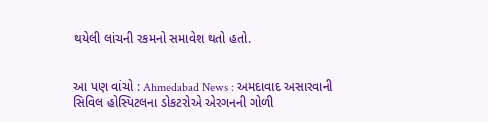થયેલી લાંચની રકમનો સમાવેશ થતો હતો.


આ પણ વાંચો : Ahmedabad News : અમદાવાદ અસારવાની સિવિલ હોસ્પિટલના ડોકટરોએ એરગનની ગોળી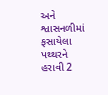અને શ્વાસનળીમાં ફસાયેલા પથ્થરને હરાવી 2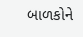બાળકોને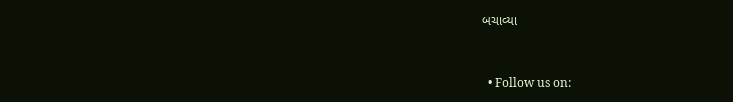બચાવ્યા



  • Follow us on: